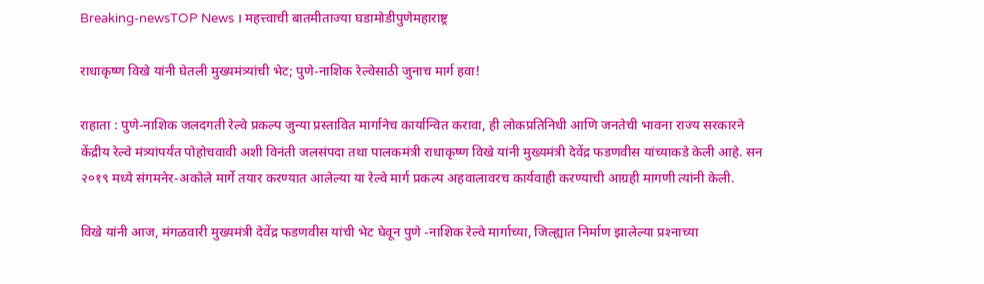Breaking-newsTOP News । महत्त्वाची बातमीताज्या घडामोडीपुणेमहाराष्ट्र

राधाकृष्ण विखे यांनी घेतली मुख्यमंत्र्यांची भेट; पुणे-नाशिक रेल्वेसाठी जुनाच मार्ग हवा!

राहाता : पुणे-नाशिक जलदगती रेल्‍वे प्रकल्‍प जुन्‍या प्रस्तावित मार्गानेच कार्यान्‍वित करावा, ही लोकप्रतिनिधी आणि जनतेची भावना राज्‍य सरकारने केंद्रीय रेल्‍वे मंत्र्यांपर्यंत पोहोचवावी अशी विनंती जलसंपदा तथा पालकमंत्री राधाकृष्‍ण विखे यांनी मुख्यमंत्री देवेंद्र फडणवीस यांच्याकडे केली आहे. सन २०१९ मध्ये संगमनेर-अकोले मार्गे तयार करण्‍यात आलेल्‍या या रेल्वे मार्ग प्रकल्‍प अहवालावरच कार्यवाही करण्‍याची आग्रही मागणी त्‍यांनी केली.

विखे यांनी आज, मंगळवारी मुख्‍यमंत्री देवेंद्र फडणवीस यांची भेट घेवून पुणे -नाशिक रेल्‍वे मार्गाच्‍या, जिल्ह्यात निर्माण झालेल्‍या प्रश्‍नाच्या‌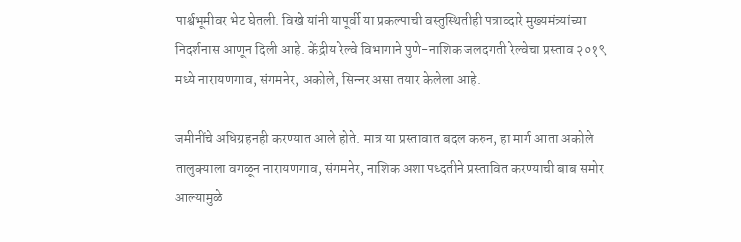पार्श्वभूमीवर भेट घेतली. विखे यांनी यापूर्वी या प्रकल्पाची वस्‍तुस्थितीही पत्राव्‍दारे मुख्‍यमंत्र्यांच्‍या निदर्शनास आणून दिली आहे. केंद्रीय रेल्‍वे विभागाने पुणे-नाशिक जलदगती रेल्‍वेचा प्रस्‍ताव २०१९ मध्ये नारायणगाव, संगमनेर, अकोले, सिन्‍नर असा तयार केलेला आहे.

जमीनींचे अधिग्रहनही करण्‍यात आले होते. मात्र या प्रस्‍तावात बदल करुन, हा मार्ग आता अकोले तालुक्‍याला वगळून नारायणगाव, संगमनेर, नाशिक अशा पध्‍दतीने प्रस्‍तावित करण्‍याची बाब समोर आल्‍यामुळे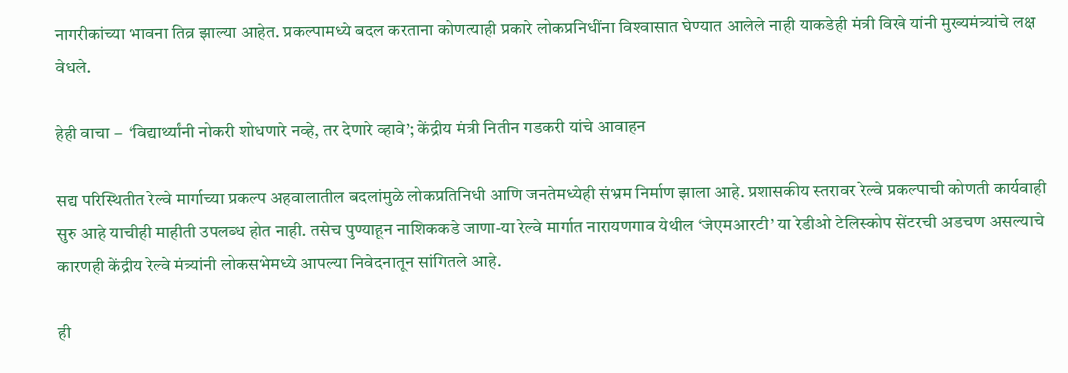नागरीकांच्‍या भावना तिव्र झाल्‍या आहेत. प्रकल्‍पामध्‍ये बदल करताना कोणत्‍याही प्रकारे लोकप्रनिधींना विश्‍वासात घेण्‍यात आलेले नाही याकडेही मंत्री विखे यांनी मुख्‍यमंत्र्यांचे लक्ष वेधले.

हेही वाचा –  ‘विद्यार्थ्यांनी नोकरी शोधणारे नव्हे, तर देणारे व्हावे’; केंद्रीय मंत्री नितीन गडकरी यांचे आवाहन

सद्य परिस्थितीत रेल्‍वे मार्गाच्‍या प्रकल्‍प अहवालातील बदलांमुळे लोकप्रतिनिधी आणि जनतेमध्‍येही संभ्रम निर्माण झाला आहे. प्रशासकीय स्‍तरावर रेल्‍वे प्रकल्‍पाची कोणती कार्यवाही सुरु आहे याचीही माहीती उपलब्‍ध होत नाही. तसेच पुण्‍याहून नाशिककडे जाणा-या रेल्‍वे मार्गात नारायणगाव येथील ‘जेएमआरटी’ या रेडीओ टेलिस्‍कोप सेंटरची अडचण असल्‍याचे कारणही केंद्रीय रेल्‍वे मंत्र्यांनी लोकसभेमध्‍ये आपल्‍या निवेदनातून सांगितले आहे.

ही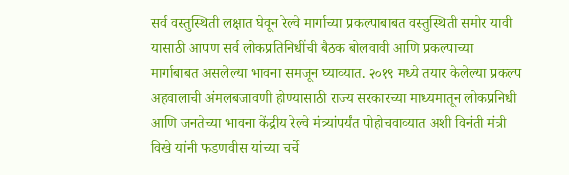सर्व वस्‍तुस्थिती लक्षात घेवून रेल्‍वे मार्गाच्‍या प्रकल्‍पाबाबत वस्‍तुस्थिती समोर यावी यासाठी आपण सर्व लोकप्र‍तिनिधींची बैठक बोलवावी आणि प्रकल्‍पाच्‍या मार्गाबाबत असलेल्या भावना समजून घ्‍याव्‍यात. २०१९ मध्‍ये तयार केलेल्‍या प्रकल्‍प अहवालाची अंमलबजावणी होण्‍यासाठी राज्‍य सरकारच्‍या माध्‍यमातून लोकप्रनिधी आणि जनतेच्‍या भावना केंद्रीय रेल्‍वे मंत्र्यांपर्यंत पोहोचवाव्‍यात अशी विनंती मंत्री विखे यांनी फडणवीस यांच्या चर्चे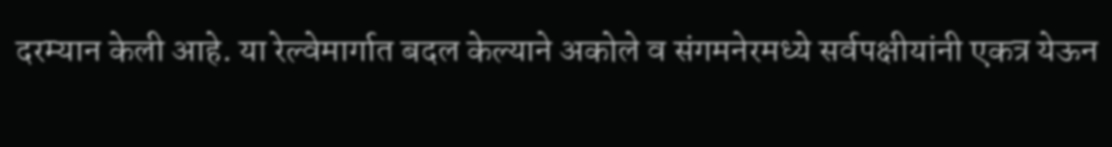दरम्‍यान केली आहे. या रेल्वेमार्गात बदल केल्याने अकोले व संगमनेरमध्ये सर्वपक्षीयांनी एकत्र येऊन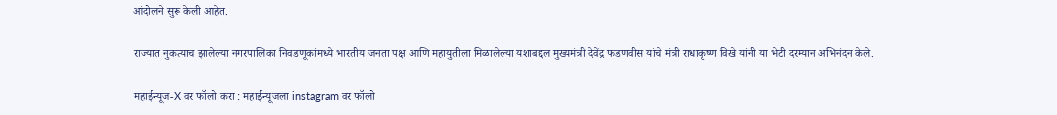आंदोलने सुरू केली आहेत.

राज्‍यात नुकत्‍याच झालेल्‍या नगरपालिका निवडणूकांमध्‍ये भारतीय जनता पक्ष आणि महायुतीला मिळालेल्‍या यशाबद्दल मुख्‍यमंत्री देवेंद्र फडणवीस यांचे मंत्री राधाकृष्‍ण विखे यांनी या भेटी दरम्‍यान अभिनंदन केले.

महाईन्यूज-X वर फॉलो करा : महाईन्यूजला instagram वर फॉलो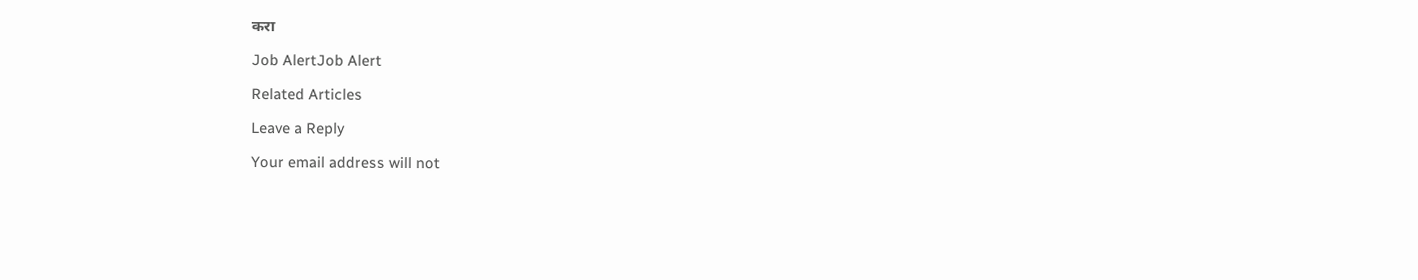करा

Job AlertJob Alert

Related Articles

Leave a Reply

Your email address will not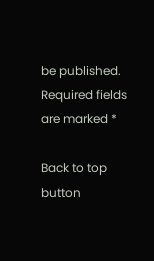be published. Required fields are marked *

Back to top button